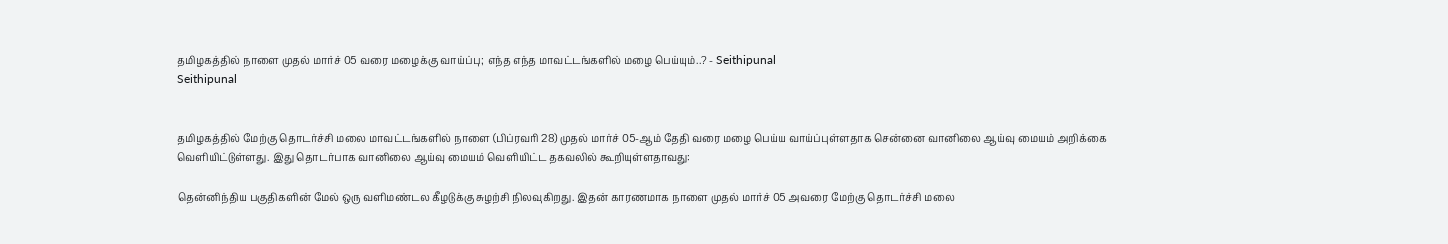தமிழகத்தில் நாளை முதல் மார்ச் 05 வரை மழைக்கு வாய்ப்பு; எந்த எந்த மாவட்டங்களில் மழை பெய்யும்..? - Seithipunal
Seithipunal


தமிழகத்தில் மேற்கு தொடர்ச்சி மலை மாவட்டங்களில் நாளை (பிப்ரவரி 28) முதல் மார்ச் 05-ஆம் தேதி வரை மழை பெய்ய வாய்ப்புள்ளதாக சென்னை வானிலை ஆய்வு மையம் அறிக்கை வெளியிட்டுள்ளது. இது தொடர்பாக வானிலை ஆய்வு மையம் வெளியிட்ட தகவலில் கூறியுள்ளதாவது:

தென்னிந்திய பகுதிகளின் மேல் ஒரு வளிமண்டல கீழடுக்கு சுழற்சி நிலவுகிறது. இதன் காரணமாக நாளை முதல் மார்ச் 05 அவரை மேற்கு தொடர்ச்சி மலை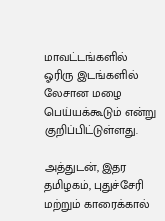மாவட்டங்களில் ஓரிரு இடங்களில் லேசான மழை பெய்யக்கூடும் என்று குறிப்பிட்டுள்ளது.

அத்துடன், இதர தமிழகம், புதுச்சேரி மற்றும் காரைக்கால்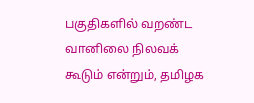பகுதிகளில் வறண்ட வானிலை நிலவக் கூடும் என்றும், தமிழக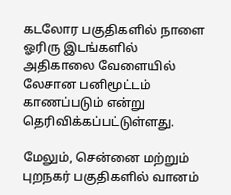கடலோர பகுதிகளில் நாளை ஓரிரு இடங்களில் அதிகாலை வேளையில் லேசான பனிமூட்டம் காணப்படும் என்று தெரிவிக்கப்பட்டுள்ளது.

மேலும், சென்னை மற்றும் புறநகர் பகுதிகளில் வானம்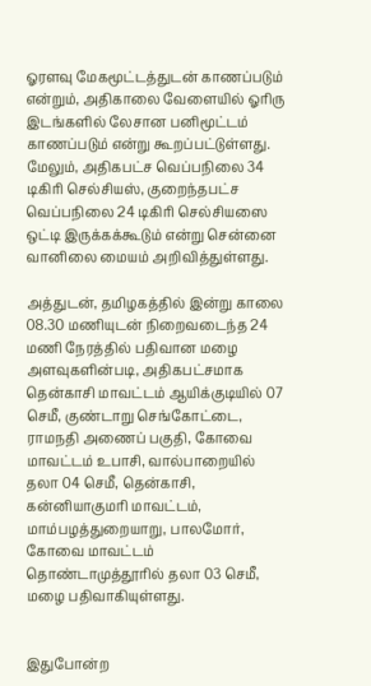ஓரளவு மேகமூட்டத்துடன் காணப்படும் என்றும், அதிகாலை வேளையில் ஓரிரு இடங்களில் லேசான பனிமூட்டம் காணப்படும் என்று கூறப்பட்டுள்ளது. மேலும், அதிகபட்ச வெப்பநிலை 34 டிகிரி செல்சியஸ், குறைந்தபட்ச வெப்பநிலை 24 டிகிரி செல்சியஸை ஒட்டி இருக்கக்கூடும் என்று சென்னை வானிலை மையம் அறிவித்துள்ளது.

அத்துடன், தமிழகத்தில் இன்று காலை 08.30 மணியுடன் நிறைவடைந்த 24 மணி நேரத்தில் பதிவான மழை அளவுகளின்படி, அதிகபட்சமாக தென்காசி மாவட்டம் ஆயிக்குடியில் 07 செமீ, குண்டாறு செங்கோட்டை, ராமநதி அணைப் பகுதி, கோவை மாவட்டம் உபாசி, வால்பாறையில் தலா 04 செமீ, தென்காசி, கன்னியாகுமரி மாவட்டம், மாம்பழத்துறையாறு, பாலமோர், கோவை மாவட்டம் தொண்டாமுத்தூரில் தலா 03 செமீ, மழை பதிவாகியுள்ளது.


இதுபோன்ற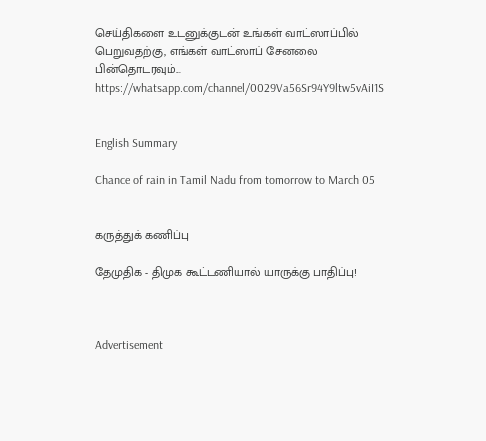செய்திகளை உடனுக்குடன் உங்கள் வாட்ஸாப்பில் பெறுவதற்கு, எங்கள் வாட்ஸாப் சேனலை பின்தொடரவும்... https://whatsapp.com/channel/0029Va56Sr94Y9ltw5vAiI1S


English Summary

Chance of rain in Tamil Nadu from tomorrow to March 05


கருத்துக் கணிப்பு

தேமுதிக - திமுக கூட்டணியால் யாருக்கு பாதிப்பு!



Advertisement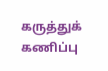கருத்துக் கணிப்பு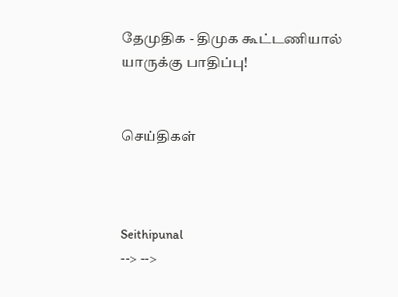தேமுதிக - திமுக கூட்டணியால் யாருக்கு பாதிப்பு!


செய்திகள்



Seithipunal
--> -->